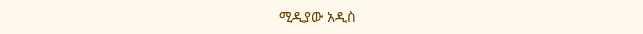ሚዲያው አዲስ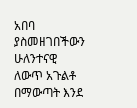አበባ ያስመዘገበችውን ሁለንተናዊ ለውጥ አጉልቶ በማውጣት እንደ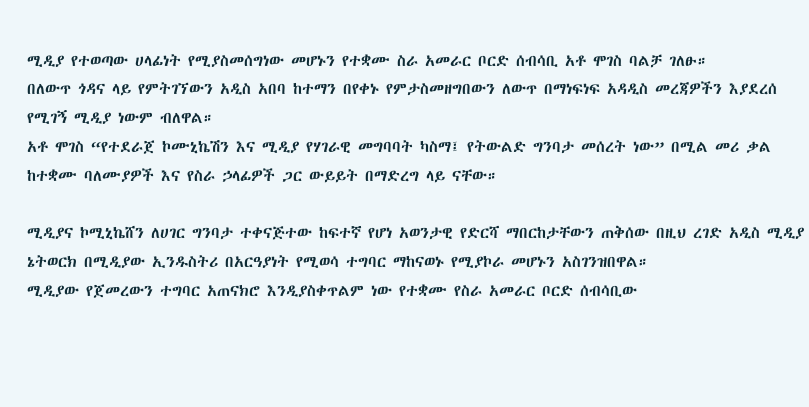ሚዲያ የተወጣው ሀላፊነት የሚያስመሰግነው መሆኑን የተቋሙ ስራ አመራር ቦርድ ሰብሳቢ አቶ ሞገስ ባልቻ ገለፁ።
በለውጥ ጎዳና ላይ የምትገኘውን አዲስ አበባ ከተማን በየቀኑ የምታስመዘግበውን ለውጥ በማነፍነፍ አዳዲስ መረጃዎችን እያደረሰ የሚገኝ ሚዲያ ነውም ብለዋል።
አቶ ሞገስ “የተደራጀ ኮሙኒኬሽን እና ሚዲያ የሃገራዊ መግባባት ካስማ፤ የትውልድ ግንባታ መሰረት ነው” በሚል መሪ ቃል ከተቋሙ ባለሙያዎች እና የስራ ኃላፊዎች ጋር ውይይት በማድረግ ላይ ናቸው።

ሚዲያና ኮሚኒኬሸን ለሀገር ግንባታ ተቀናጅተው ከፍተኛ የሆነ አወንታዊ የድርሻ ማበርከታቸውን ጠቅሰው በዚህ ረገድ አዲስ ሚዲያ ኔትወርክ በሚዲያው ኢንዱስትሪ በአርዓያነት የሚወሳ ተግባር ማከናወኑ የሚያኮራ መሆኑን አስገንዝበዋል።
ሚዲያው የጀመረውን ተግባር አጠናክሮ እንዲያስቀጥልም ነው የተቋሙ የስራ አመራር ቦርድ ሰብሳቢው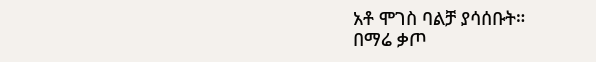አቶ ሞገስ ባልቻ ያሳሰቡት።
በማሬ ቃጦ